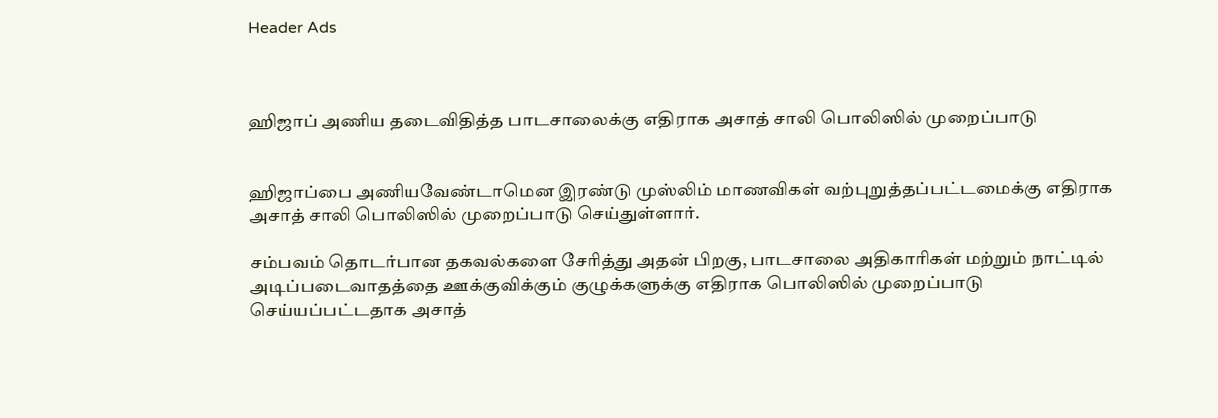Header Ads



ஹிஜாப் அணிய தடைவிதித்த பாடசாலைக்கு எதிராக அசாத் சாலி பொலிஸில் முறைப்பாடு


ஹிஜாப்பை அணியவேண்டாமென இரண்டு முஸ்லிம் மாணவிகள் வற்புறுத்தப்பட்டமைக்கு எதிராக அசாத் சாலி பொலிஸில் முறைப்பாடு செய்துள்ளார்.

சம்பவம் தொடர்பான தகவல்களை சேரித்து அதன் பிறகு, பாடசாலை அதிகாரிகள் மற்றும் நாட்டில் அடிப்படைவாதத்தை ஊக்குவிக்கும் குழுக்களுக்கு எதிராக பொலிஸில் முறைப்பாடு செய்யப்பட்டதாக அசாத்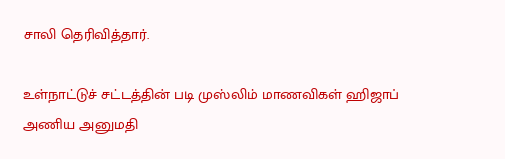சாலி தெரிவித்தார்.

உள்நாட்டுச் சட்டத்தின் படி முஸ்லிம் மாணவிகள் ஹிஜாப் அணிய அனுமதி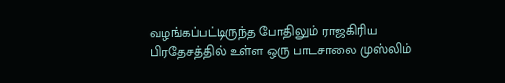வழங்கப்பட்டிருந்த போதிலும் ராஜகிரிய பிரதேசத்தில் உள்ள ஒரு பாடசாலை முஸ்லிம்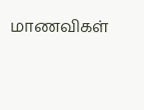மாணவிகள்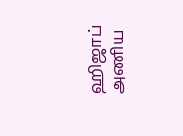ஹிஜாப் அணிய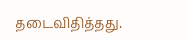தடைவிதித்தது.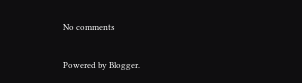No comments

Powered by Blogger.